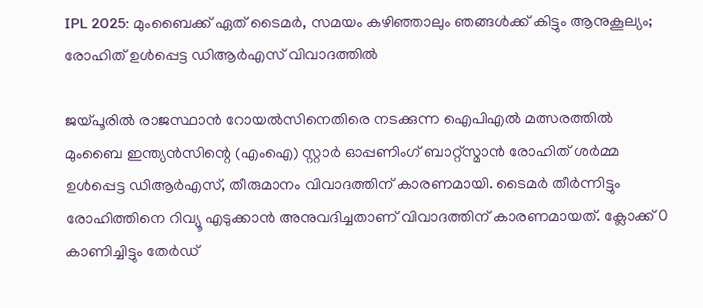IPL 2025: മുംബൈക്ക് ഏത് ടൈമർ, സമയം കഴിഞ്ഞാലും ഞങ്ങൾക്ക് കിട്ടും ആനുകൂല്യം; രോഹിത് ഉൾപ്പെട്ട ഡിആർഎസ് വിവാദത്തിൽ

ജയ്പൂരിൽ രാജസ്ഥാൻ റോയൽസിനെതിരെ നടക്കുന്ന ഐപിഎൽ മത്സരത്തിൽ മുംബൈ ഇന്ത്യൻസിന്റെ (എംഐ) സ്റ്റാർ ഓപ്പണിംഗ് ബാറ്റ്സ്മാൻ രോഹിത് ശർമ്മ ഉൾപ്പെട്ട ഡിആർഎസ്, തീരുമാനം വിവാദത്തിന് കാരണമായി. ടൈമർ തീർന്നിട്ടും രോഹിത്തിനെ റിവ്യൂ എടുക്കാൻ അനുവദിച്ചതാണ് വിവാദത്തിന് കാരണമായത്. ക്ലോക്ക് 0 കാണിച്ചിട്ടും തേർഡ്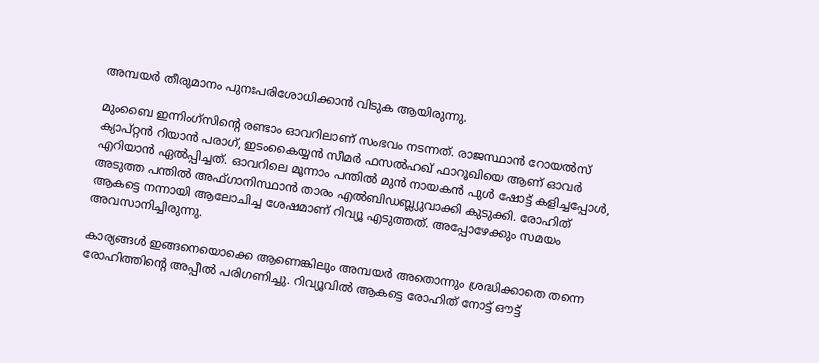അമ്പയർ തീരുമാനം പുനഃപരിശോധിക്കാൻ വിടുക ആയിരുന്നു.

മുംബൈ ഇന്നിംഗ്സിന്റെ രണ്ടാം ഓവറിലാണ് സംഭവം നടന്നത്. രാജസ്ഥാൻ റോയൽസ് ക്യാപ്റ്റൻ റിയാൻ പരാഗ്, ഇടംകൈയ്യൻ സീമർ ഫസൽഹഖ് ഫാറൂഖിയെ ആണ് ഓവർ എറിയാൻ ഏൽപ്പിച്ചത്. ഓവറിലെ മൂന്നാം പന്തിൽ മുൻ നായകൻ പുൾ ഷോട്ട് കളിച്ചപ്പോൾ, അടുത്ത പന്തിൽ അഫ്ഗാനിസ്ഥാൻ താരം എൽബിഡബ്ല്യുവാക്കി കുടുക്കി. രോഹിത് ആകട്ടെ നന്നായി ആലോചിച്ച ശേഷമാണ് റിവ്യൂ എടുത്തത്. അപ്പോഴേക്കും സമയം അവസാനിച്ചിരുന്നു.

കാര്യങ്ങൾ ഇങ്ങനെയൊക്കെ ആണെങ്കിലും അമ്പയർ അതൊന്നും ശ്രദ്ധിക്കാതെ തന്നെ രോഹിത്തിന്റെ അപ്പീൽ പരിഗണിച്ചു. റിവ്യൂവിൽ ആകട്ടെ രോഹിത് നോട്ട് ഔട്ട്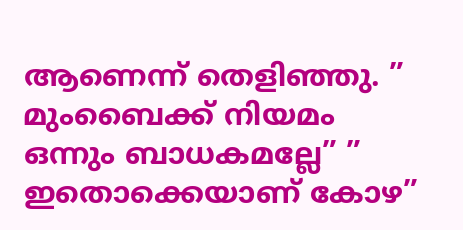ആണെന്ന് തെളിഞ്ഞു. ” മുംബൈക്ക് നിയമം ഒന്നും ബാധകമല്ലേ” ” ഇതൊക്കെയാണ് കോഴ”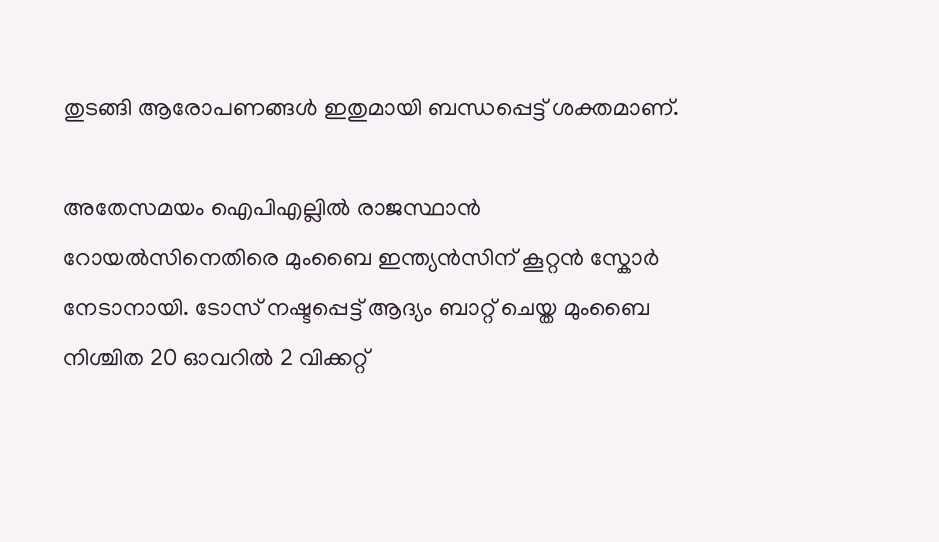തുടങ്ങി ആരോപണങ്ങൾ ഇതുമായി ബന്ധപ്പെട്ട് ശക്തമാണ്.

അതേസമയം ഐപിഎല്ലിൽ രാജസ്ഥാൻ റോയൽസിനെതിരെ മുംബൈ ഇന്ത്യൻസിന് കൂറ്റൻ സ്കോർ നേടാനായി. ടോസ് നഷ്ടപ്പെട്ട് ആദ്യം ബാറ്റ് ചെയ്ത മുംബൈ നിശ്ചിത 20 ഓവറിൽ 2 വിക്കറ്റ്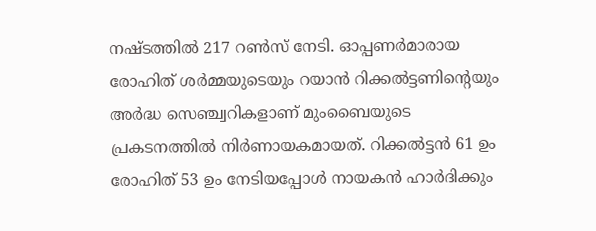നഷ്ടത്തിൽ 217 റൺസ് നേടി. ഓപ്പണർമാരായ രോഹിത് ശർമ്മയുടെയും റയാൻ റിക്കൽട്ടണിന്റെയും അർദ്ധ സെഞ്ച്വറികളാണ് മുംബൈയുടെ പ്രകടനത്തിൽ നിർണായകമായത്. റിക്കൽട്ടൻ 61 ഉം രോഹിത് 53 ഉം നേടിയപ്പോൾ നായകൻ ഹാർദിക്കും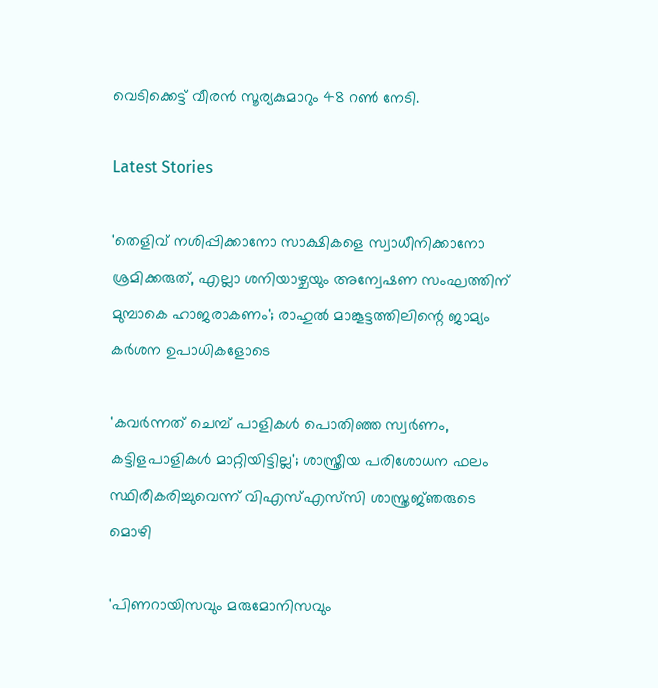വെടിക്കെട്ട് വീരൻ സൂര്യകുമാറും 48 റൺ നേടി.

Latest Stories

'തെളിവ് നശിപ്പിക്കാനോ സാക്ഷികളെ സ്വാധീനിക്കാനോ ശ്രമിക്കരുത്, എല്ലാ ശനിയാഴ്ചയും അന്വേഷണ സംഘത്തിന് മുമ്പാകെ ഹാജരാകണം'; രാഹുൽ മാങ്കൂട്ടത്തിലിന്റെ ജാമ്യം കർശന ഉപാധികളോടെ

'കവർന്നത് ചെമ്പ് പാളികൾ പൊതിഞ്ഞ സ്വർണം, കട്ടിളപാളികൾ മാറ്റിയിട്ടില്ല'; ശാസ്ത്രീയ പരിശോധന ഫലം സ്ഥിരീകരിച്ചുവെന്ന് വിഎസ്എസ്‍സി ശാസ്ത്രജ്‌ഞരുടെ മൊഴി

'പിണറായിസവും മരുമോനിസവും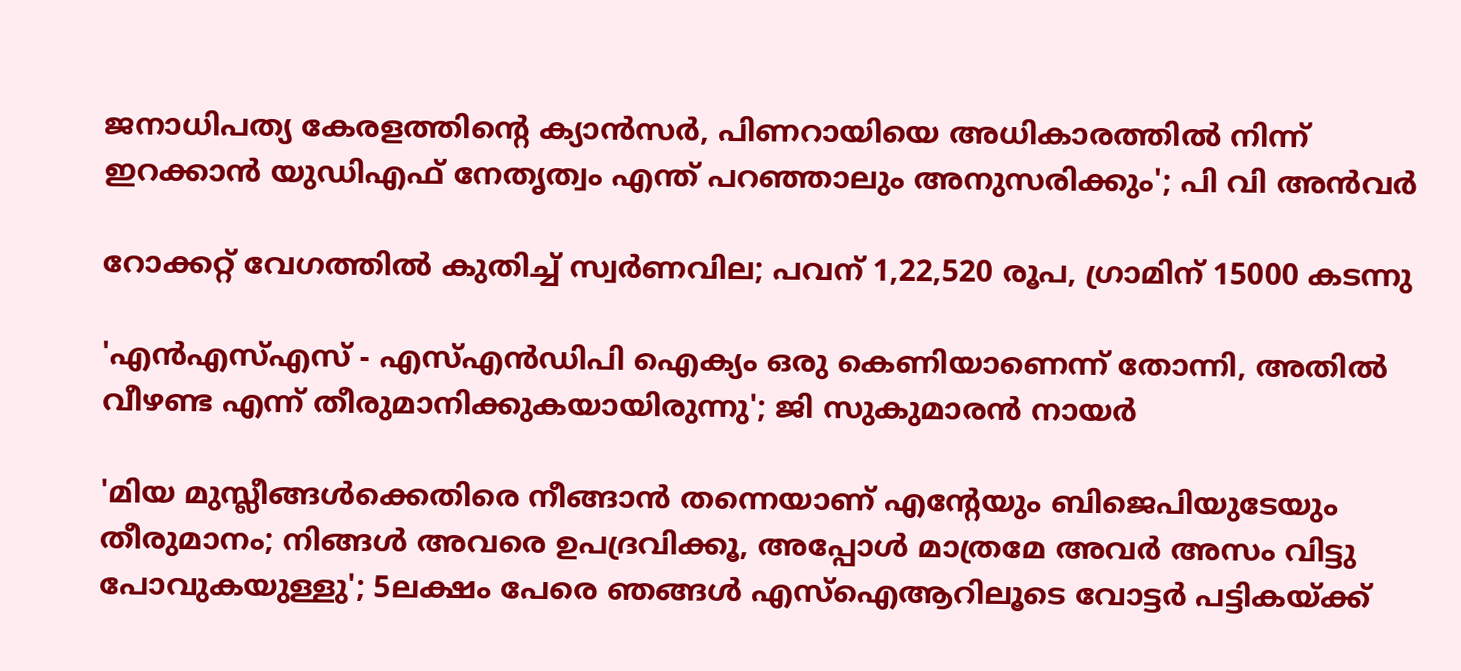ജനാധിപത്യ കേരളത്തിന്റെ ക്യാൻസർ, പിണറായിയെ അധികാരത്തിൽ നിന്ന് ഇറക്കാൻ യുഡിഎഫ് നേതൃത്വം എന്ത്‌ പറഞ്ഞാലും അനുസരിക്കും'; പി വി അൻവർ

റോക്കറ്റ് വേഗത്തിൽ കുതിച്ച് സ്വർണവില; പവന് 1,22,520 രൂപ, ഗ്രാമിന് 15000 കടന്നു

'എന്‍എസ്എസ് - എസ്എന്‍ഡിപി ഐക്യം ഒരു കെണിയാണെന്ന് തോന്നി, അതിൽ വീഴണ്ട എന്ന് തീരുമാനിക്കുകയായിരുന്നു'; ജി സുകുമാരൻ നായർ

'മിയ മുസ്ലീങ്ങള്‍ക്കെതിരെ നീങ്ങാന്‍ തന്നെയാണ് എന്റേയും ബിജെപിയുടേയും തീരുമാനം; നിങ്ങള്‍ അവരെ ഉപദ്രവിക്കൂ, അപ്പോള്‍ മാത്രമേ അവര്‍ അസം വിട്ടു പോവുകയുള്ളു'; 5ലക്ഷം പേരെ ഞങ്ങള്‍ എസ്‌ഐആറിലൂടെ വോട്ടര്‍ പട്ടികയ്ക്ക്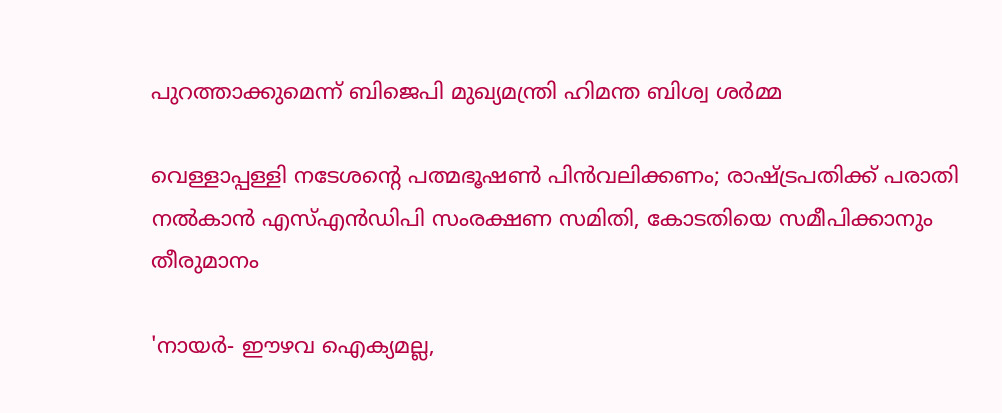പുറത്താക്കുമെന്ന് ബിജെപി മുഖ്യമന്ത്രി ഹിമന്ത ബിശ്വ ശര്‍മ്മ

വെള്ളാപ്പള്ളി നടേശന്റെ പത്മഭൂഷൺ പിൻവലിക്കണം; രാഷ്ട്രപതിക്ക് പരാതി നൽകാൻ എസ്എൻഡിപി സംരക്ഷണ സമിതി, കോടതിയെ സമീപിക്കാനും തീരുമാനം

'നായർ- ഈഴവ ഐക്യമല്ല,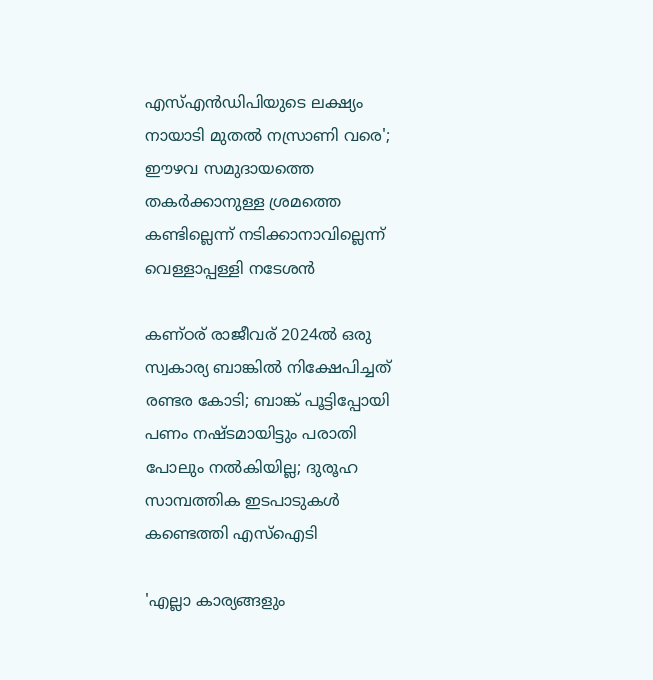എസ്എൻഡിപിയുടെ ലക്ഷ്യം നായാടി മുതൽ നസ്രാണി വരെ'; ഈഴവ സമുദായത്തെ തകർക്കാനുള്ള ശ്രമത്തെ കണ്ടില്ലെന്ന് നടിക്കാനാവില്ലെന്ന് വെള്ളാപ്പള്ളി നടേശൻ

കണ്ഠര് രാജീവര് 2024ല്‍ ഒരു സ്വകാര്യ ബാങ്കില്‍ നിക്ഷേപിച്ചത് രണ്ടര കോടി; ബാങ്ക് പൂട്ടിപ്പോയി പണം നഷ്ടമായിട്ടും പരാതി പോലും നല്‍കിയില്ല; ദുരൂഹ സാമ്പത്തിക ഇടപാടുകള്‍ കണ്ടെത്തി എസ്‌ഐടി

'എല്ലാ കാര്യങ്ങളും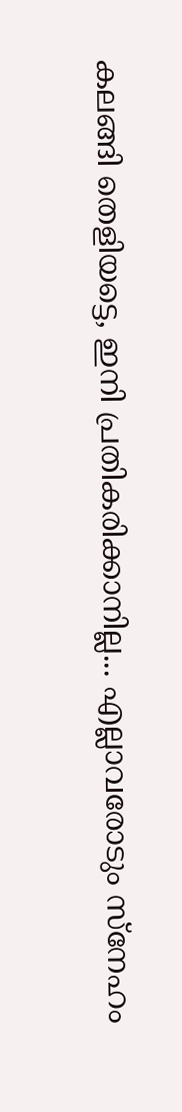കലങ്ങി തെളിയട്ടെ, ഇനി പ്രതികരിക്കാനില്ല... എല്ലാവരോടും സ്നേഹം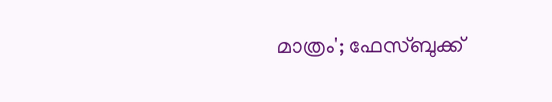മാത്രം'; ഫേസ്ബുക്ക്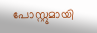പോസ്റ്റുമായി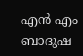എൻ എം ബാദുഷ